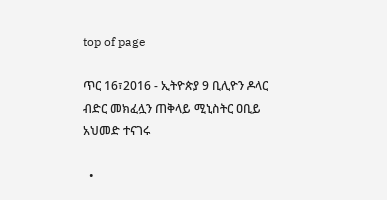top of page

ጥር 16፣2016 - ኢትዮጵያ 9 ቢሊዮን ዶላር ብድር መክፈሏን ጠቅላይ ሚኒስትር ዐቢይ አህመድ ተናገሩ

  •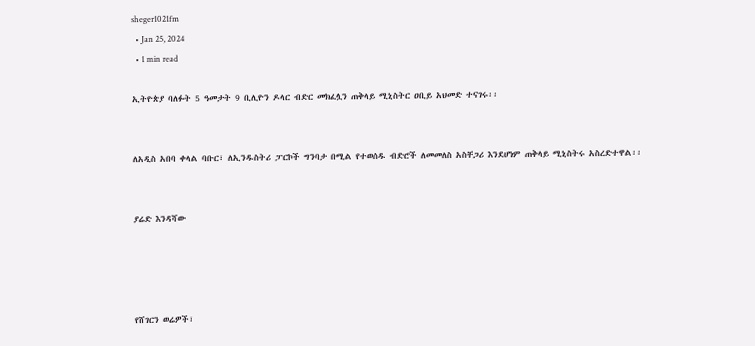sheger1021fm
  • Jan 25, 2024
  • 1 min read

ኢትዮጵያ ባለፉት 5 ዓመታት 9 ቢሊዮን ዶላር ብድር መክፈሏን ጠቅላይ ሚኒስትር ዐቢይ አህመድ ተናገሩ፡፡


ለአዲስ አበባ ቀላል ባቡር፣ ለኢንዱስትሪ ፓርኮች ግንባታ በሚል የተወሰዱ ብድሮች ለመመለስ አስቸጋሪ እንደሆነም ጠቅላይ ሚኒስትሩ አስረድተዋል፡፡


ያሬድ እንዳሻው




የሸገርን ወሬዎች፣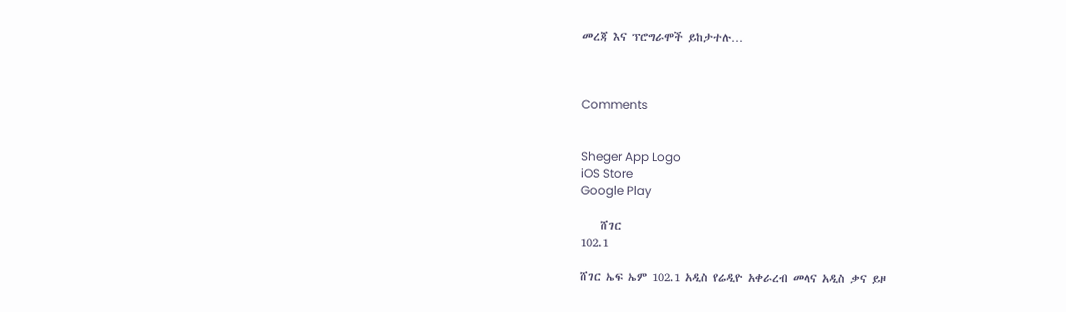መረጃ እና ፕሮግራሞች ይከታተሉ…



Comments


Sheger App Logo
iOS Store
Google Play

    ሸገር
102.1

ሸገር ኤፍ ኤም 102.1 አዲስ የሬዲዮ አቀራረብ መላና አዲስ ቃና ይዞ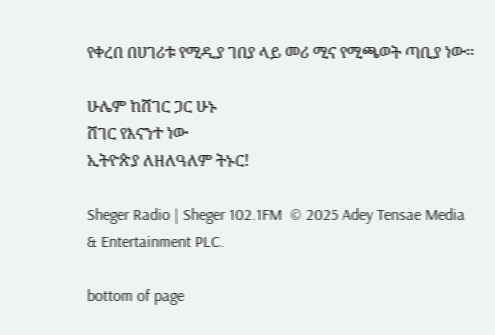የቀረበ በሀገሪቱ የሚዲያ ገበያ ላይ መሪ ሚና የሚጫወት ጣቢያ ነው፡፡

ሁሌም ከሸገር ጋር ሁኑ
ሸገር የእናንተ ነው
ኢትዮጵያ ለዘለዓለም ትኑር!

Sheger Radio | Sheger 102.1FM  © 2025 Adey Tensae Media & Entertainment PLC.

bottom of page